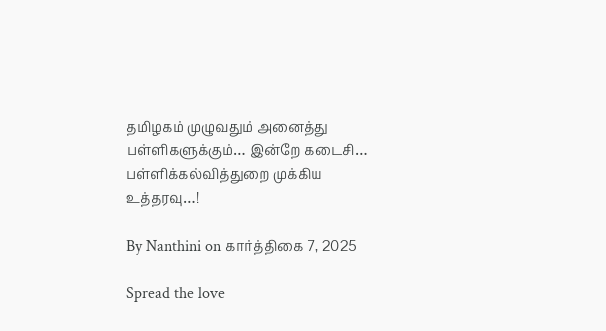தமிழகம் முழுவதும் அனைத்து பள்ளிகளுக்கும்… இன்றே கடைசி… பள்ளிக்கல்வித்துறை முக்கிய உத்தரவு…!

By Nanthini on கார்த்திகை 7, 2025

Spread the love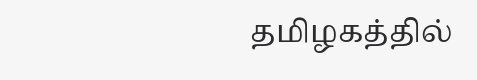தமிழகத்தில்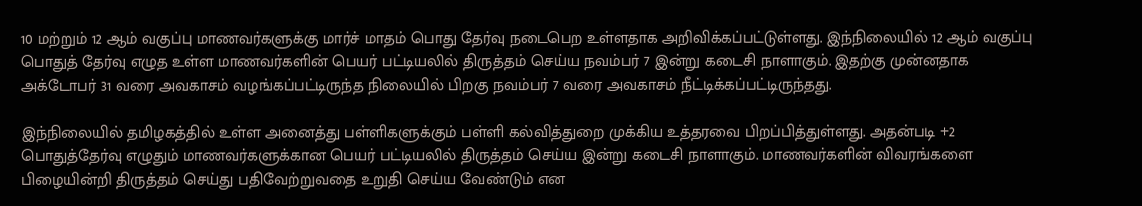10 மற்றும் 12 ஆம் வகுப்பு மாணவர்களுக்கு மார்ச் மாதம் பொது தேர்வு நடைபெற உள்ளதாக அறிவிக்கப்பட்டுள்ளது. இந்நிலையில் 12 ஆம் வகுப்பு பொதுத் தேர்வு எழுத உள்ள மாணவர்களின் பெயர் பட்டியலில் திருத்தம் செய்ய நவம்பர் 7 இன்று கடைசி நாளாகும். இதற்கு முன்னதாக அக்டோபர் 31 வரை அவகாசம் வழங்கப்பட்டிருந்த நிலையில் பிறகு நவம்பர் 7 வரை அவகாசம் நீட்டிக்கப்பட்டிருந்தது.

இந்நிலையில் தமிழகத்தில் உள்ள அனைத்து பள்ளிகளுக்கும் பள்ளி கல்வித்துறை முக்கிய உத்தரவை பிறப்பித்துள்ளது. அதன்படி +2 பொதுத்தேர்வு எழுதும் மாணவர்களுக்கான பெயர் பட்டியலில் திருத்தம் செய்ய இன்று கடைசி நாளாகும். மாணவர்களின் விவரங்களை பிழையின்றி திருத்தம் செய்து பதிவேற்றுவதை உறுதி செய்ய வேண்டும் என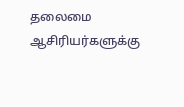தலைமை ஆசிரியர்களுக்கு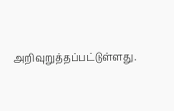அறிவுறுத்தப்பட்டுள்ளது.